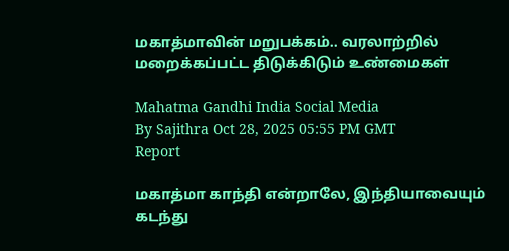மகாத்மாவின் மறுபக்கம்.. வரலாற்றில் மறைக்கப்பட்ட திடுக்கிடும் உண்மைகள்

Mahatma Gandhi India Social Media
By Sajithra Oct 28, 2025 05:55 PM GMT
Report

மகாத்மா காந்தி என்றாலே, இந்தியாவையும் கடந்து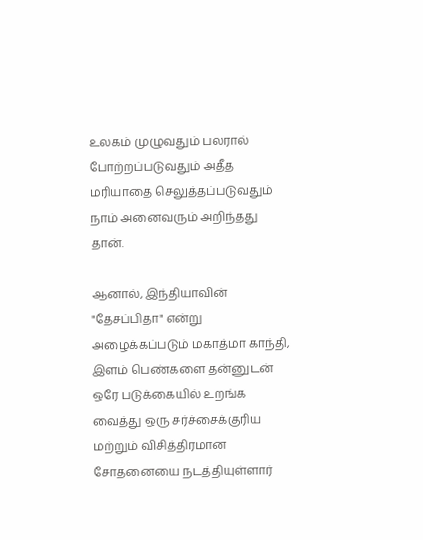உலகம் முழுவதும் பலரால் போற்றப்படுவதும் அதீத மரியாதை செலுத்தப்படுவதும் நாம் அனைவரும் அறிந்தது தான்.

ஆனால், இந்தியாவின் "தேசப்பிதா" என்று அழைக்கப்படும் மகாத்மா காந்தி, இளம் பெண்களை தன்னுடன் ஒரே படுக்கையில் உறங்க வைத்து ஒரு சர்ச்சைக்குரிய மற்றும் விசித்திரமான சோதனையை நடத்தியுள்ளார்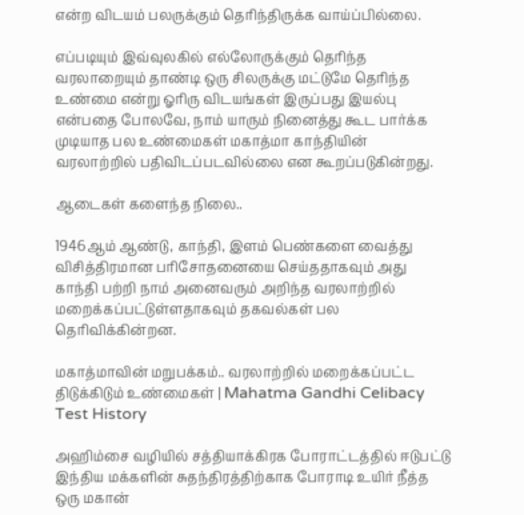என்ற விடயம் பலருக்கும் தெரிந்திருக்க வாய்ப்பில்லை.

எப்படியும் இவ்வுலகில் எல்லோருக்கும் தெரிந்த வரலாறையும் தாண்டி ஒரு சிலருக்கு மட்டுமே தெரிந்த உண்மை என்று ஓரிரு விடயங்கள் இருப்பது இயல்பு என்பதை போலவே, நாம் யாரும் நினைத்து கூட பார்க்க முடியாத பல உண்மைகள் மகாத்மா காந்தியின் வரலாற்றில் பதிவிடப்படவில்லை என கூறப்படுகின்றது.

ஆடைகள் களைந்த நிலை..

1946ஆம் ஆண்டு, காந்தி, இளம் பெண்களை வைத்து விசித்திரமான பரிசோதனையை செய்ததாகவும் அது காந்தி பற்றி நாம் அனைவரும் அறிந்த வரலாற்றில் மறைக்கப்பட்டுள்ளதாகவும் தகவல்கள் பல தெரிவிக்கின்றன.

மகாத்மாவின் மறுபக்கம்.. வரலாற்றில் மறைக்கப்பட்ட திடுக்கிடும் உண்மைகள் | Mahatma Gandhi Celibacy Test History

அஹிம்சை வழியில் சத்தியாக்கிரக போராட்டத்தில் ஈடுபட்டு இந்திய மக்களின் சுதந்திரத்திற்காக போராடி உயிர் நீத்த ஒரு மகான்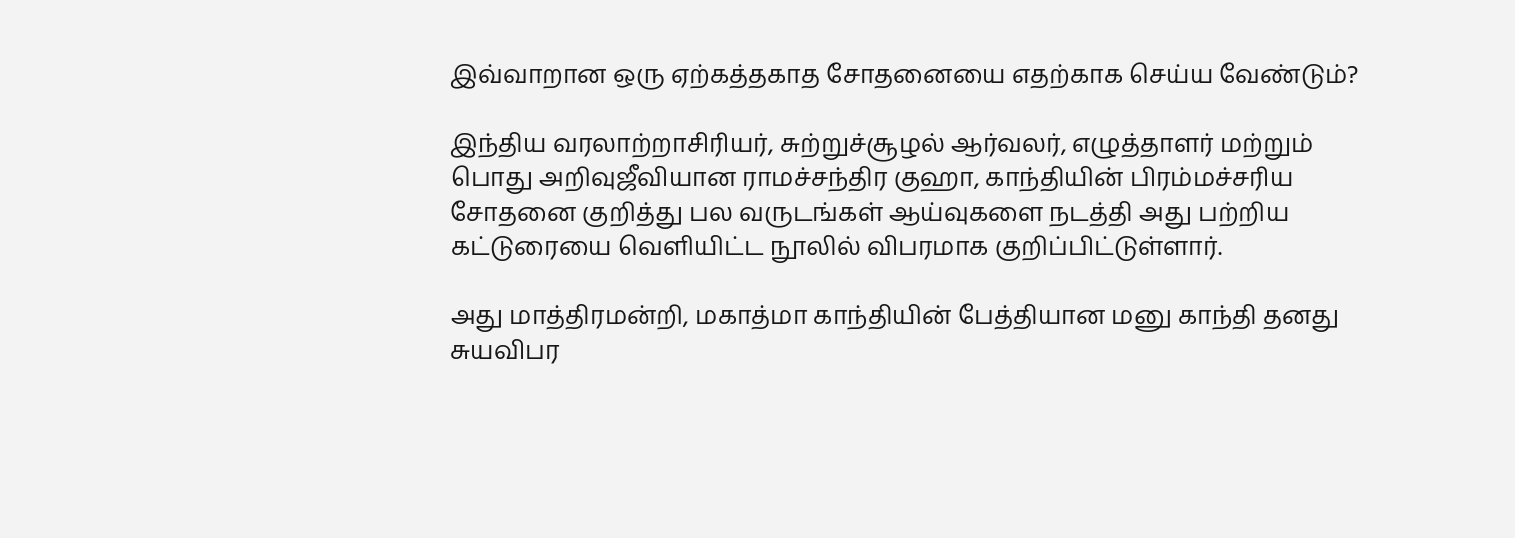இவ்வாறான ஒரு ஏற்கத்தகாத சோதனையை எதற்காக செய்ய வேண்டும்?

இந்திய வரலாற்றாசிரியர், சுற்றுச்சூழல் ஆர்வலர், எழுத்தாளர் மற்றும் பொது அறிவுஜீவியான ராமச்சந்திர குஹா, காந்தியின் பிரம்மச்சரிய சோதனை குறித்து பல வருடங்கள் ஆய்வுகளை நடத்தி அது பற்றிய கட்டுரையை வெளியிட்ட நூலில் விபரமாக குறிப்பிட்டுள்ளார்.

அது மாத்திரமன்றி, மகாத்மா காந்தியின் பேத்தியான மனு காந்தி தனது சுயவிபர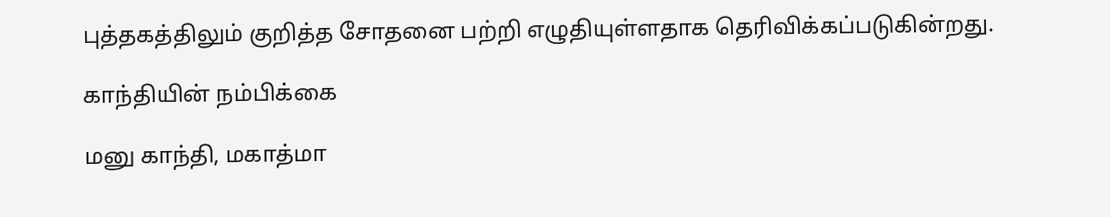புத்தகத்திலும் குறித்த சோதனை பற்றி எழுதியுள்ளதாக தெரிவிக்கப்படுகின்றது.

காந்தியின் நம்பிக்கை

மனு காந்தி, மகாத்மா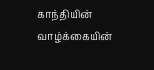காந்தியின் வாழ்க்கையின்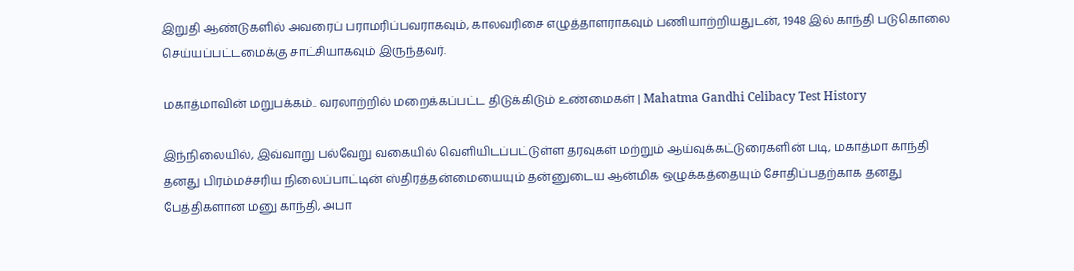இறுதி ஆண்டுகளில் அவரைப் பராமரிப்பவராகவும், காலவரிசை எழுத்தாளராகவும் பணியாற்றியதுடன், 1948 இல் காந்தி படுகொலை செய்யப்பட்டமைக்கு சாட்சியாகவும் இருந்தவர்.

மகாத்மாவின் மறுபக்கம்.. வரலாற்றில் மறைக்கப்பட்ட திடுக்கிடும் உண்மைகள் | Mahatma Gandhi Celibacy Test History

இந்நிலையில், இவ்வாறு பல்வேறு வகையில் வெளியிடப்பட்டுள்ள தரவுகள் மற்றும் ஆய்வுக்கட்டுரைகளின் படி, மகாத்மா காந்தி தனது பிரம்மச்சரிய நிலைப்பாட்டின் ஸ்திரத்தன்மையையும் தன்னுடைய ஆன்மிக ஒழுக்கத்தையும் சோதிப்பதற்காக தனது பேத்திகளான மனு காந்தி, அபா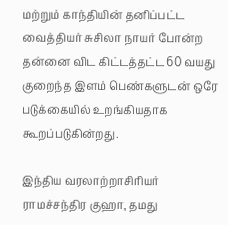மற்றும் காந்தியின் தனிப்பட்ட வைத்தியர் சுசிலா நாயர் போன்ற தன்னை விட கிட்டத்தட்ட 60 வயது குறைந்த இளம் பெண்களுடன் ஒரே படுக்கையில் உறங்கியதாக கூறப்படுகின்றது.

இந்திய வரலாற்றாசிரியர் ராமச்சந்திர குஹா, தமது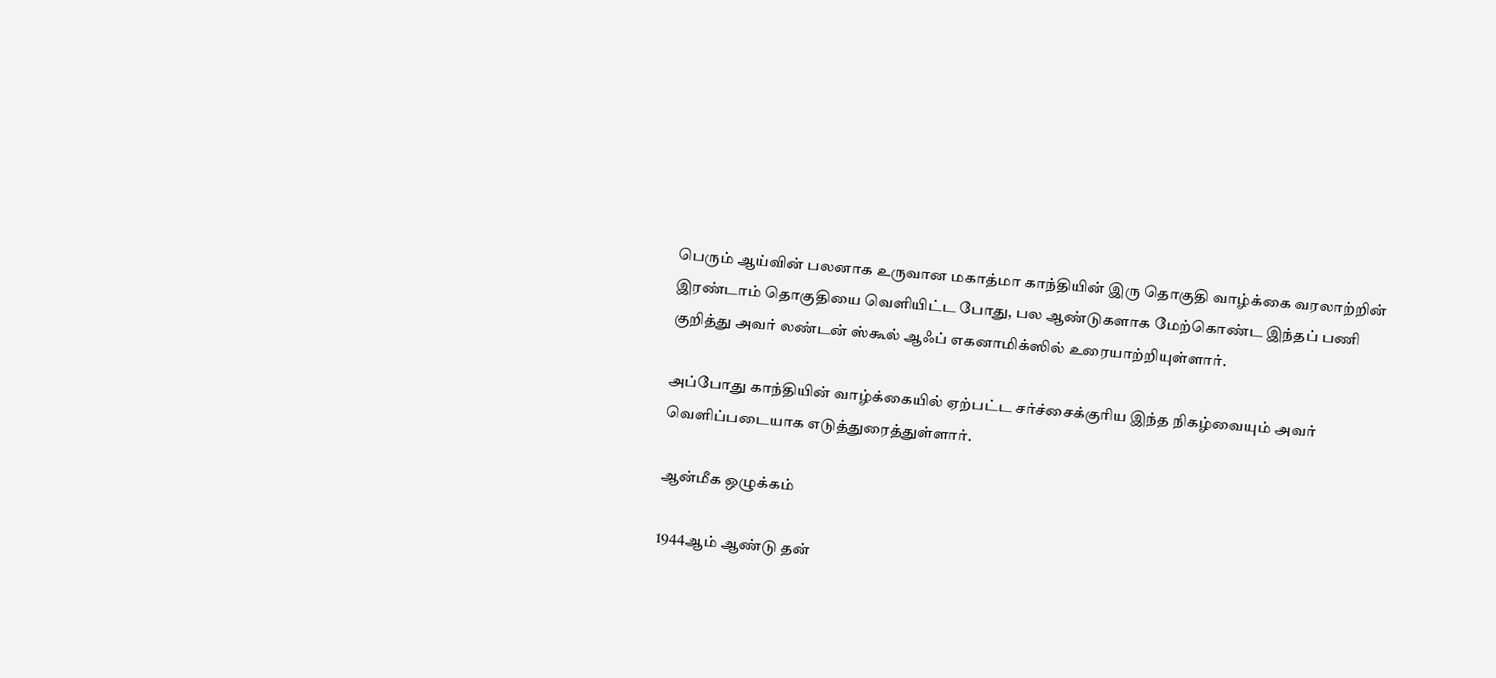பெரும் ஆய்வின் பலனாக உருவான மகாத்மா காந்தியின் இரு தொகுதி வாழ்க்கை வரலாற்றின் இரண்டாம் தொகுதியை வெளியிட்ட போது, பல ஆண்டுகளாக மேற்கொண்ட இந்தப் பணி குறித்து அவர் லண்டன் ஸ்கூல் ஆஃப் எகனாமிக்ஸில் உரையாற்றியுள்ளார்.

அப்போது காந்தியின் வாழ்க்கையில் ஏற்பட்ட சர்ச்சைக்குரிய இந்த நிகழ்வையும் அவர் வெளிப்படையாக எடுத்துரைத்துள்ளார்.

ஆன்மீக ஒழுக்கம்

1944ஆம் ஆண்டு தன்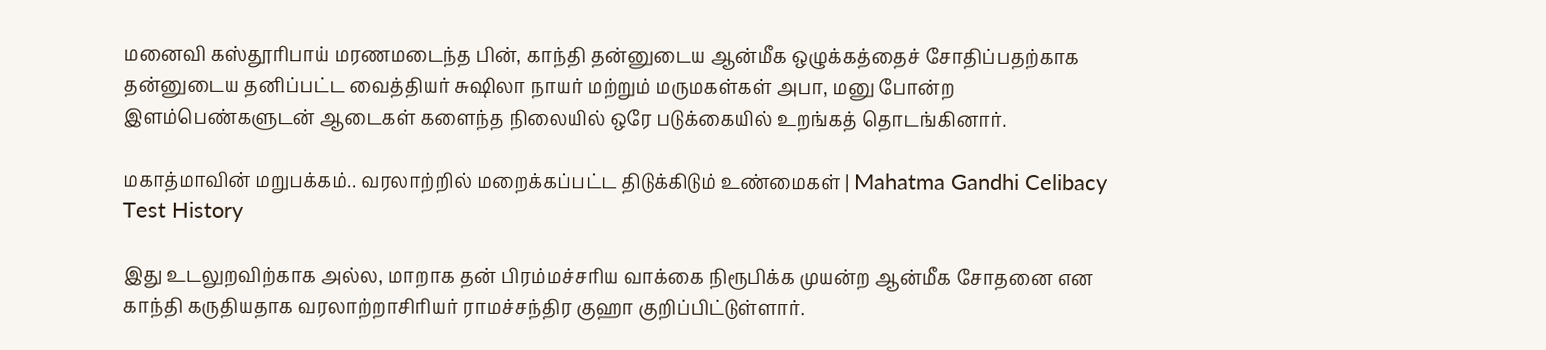மனைவி கஸ்தூரிபாய் மரணமடைந்த பின், காந்தி தன்னுடைய ஆன்மீக ஒழுக்கத்தைச் சோதிப்பதற்காக தன்னுடைய தனிப்பட்ட வைத்தியர் சுஷிலா நாயர் மற்றும் மருமகள்கள் அபா, மனு போன்ற இளம்பெண்களுடன் ஆடைகள் களைந்த நிலையில் ஒரே படுக்கையில் உறங்கத் தொடங்கினார்.

மகாத்மாவின் மறுபக்கம்.. வரலாற்றில் மறைக்கப்பட்ட திடுக்கிடும் உண்மைகள் | Mahatma Gandhi Celibacy Test History

இது உடலுறவிற்காக அல்ல, மாறாக தன் பிரம்மச்சரிய வாக்கை நிரூபிக்க முயன்ற ஆன்மீக சோதனை என காந்தி கருதியதாக வரலாற்றாசிரியர் ராமச்சந்திர குஹா குறிப்பிட்டுள்ளார்.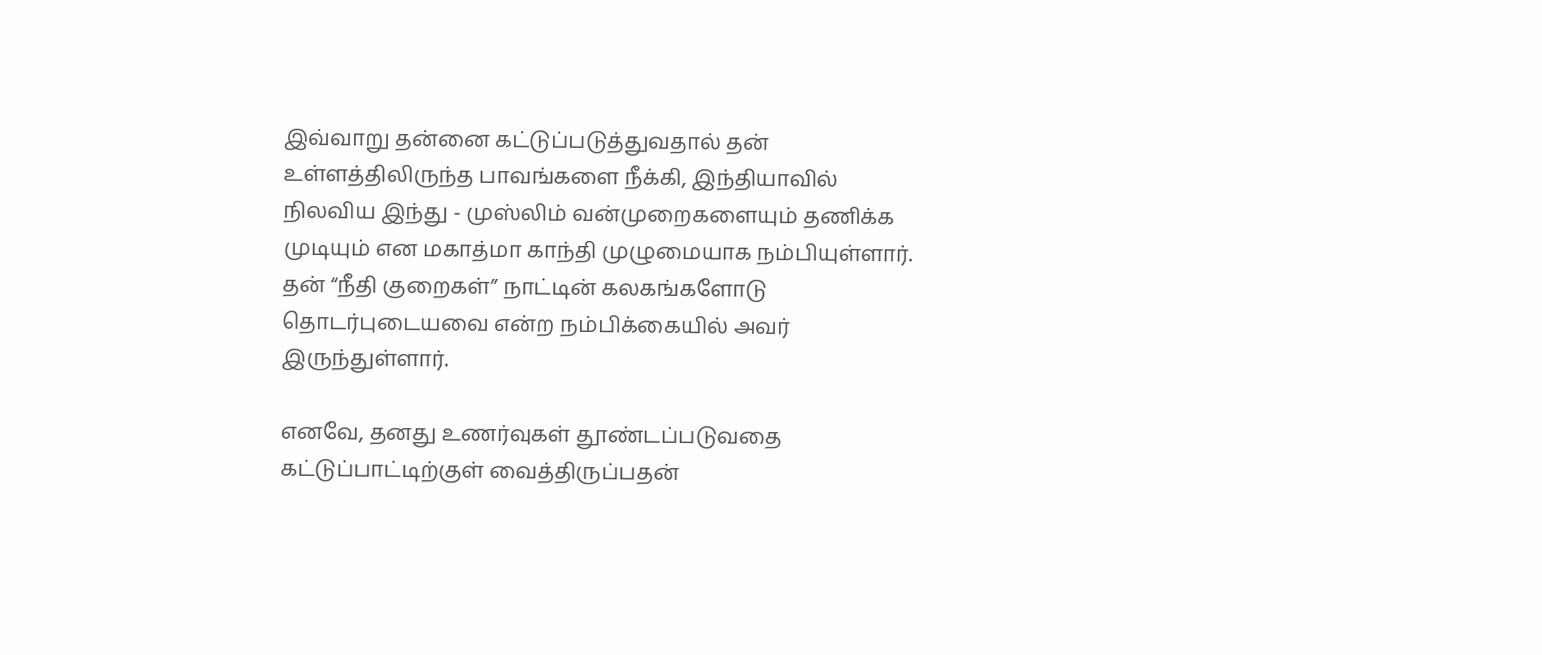இவ்வாறு தன்னை கட்டுப்படுத்துவதால் தன் உள்ளத்திலிருந்த பாவங்களை நீக்கி, இந்தியாவில் நிலவிய இந்து - முஸ்லிம் வன்முறைகளையும் தணிக்க முடியும் என மகாத்மா காந்தி முழுமையாக நம்பியுள்ளார். தன் “நீதி குறைகள்” நாட்டின் கலகங்களோடு தொடர்புடையவை என்ற நம்பிக்கையில் அவர் இருந்துள்ளார்.

எனவே, தனது உணர்வுகள் தூண்டப்படுவதை கட்டுப்பாட்டிற்குள் வைத்திருப்பதன்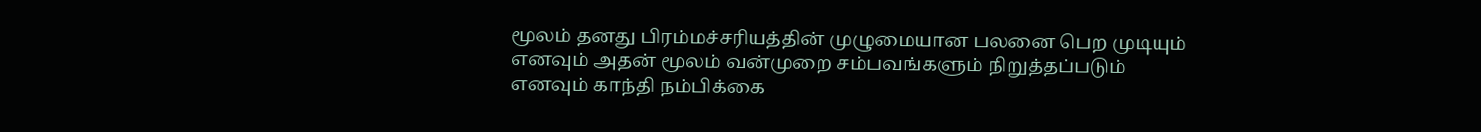மூலம் தனது பிரம்மச்சரியத்தின் முழுமையான பலனை பெற முடியும் எனவும் அதன் மூலம் வன்முறை சம்பவங்களும் நிறுத்தப்படும் எனவும் காந்தி நம்பிக்கை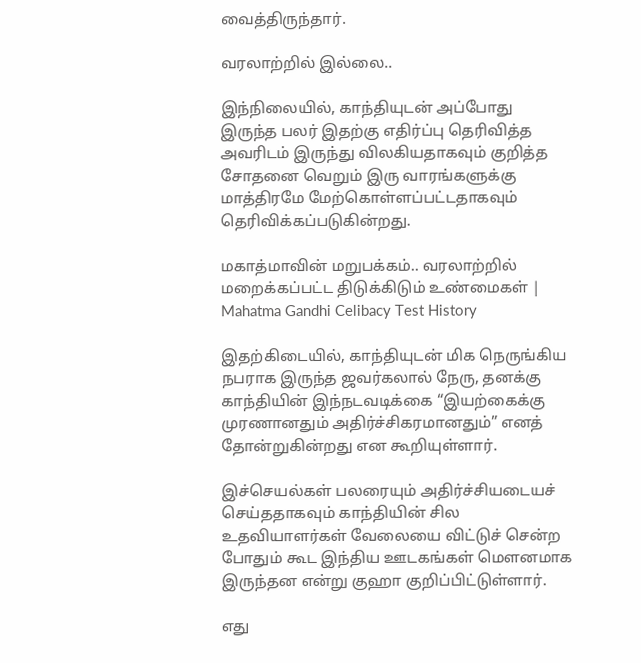வைத்திருந்தார்.

வரலாற்றில் இல்லை..

இந்நிலையில், காந்தியுடன் அப்போது இருந்த பலர் இதற்கு எதிர்ப்பு தெரிவித்த அவரிடம் இருந்து விலகியதாகவும் குறித்த சோதனை வெறும் இரு வாரங்களுக்கு மாத்திரமே மேற்கொள்ளப்பட்டதாகவும் தெரிவிக்கப்படுகின்றது.

மகாத்மாவின் மறுபக்கம்.. வரலாற்றில் மறைக்கப்பட்ட திடுக்கிடும் உண்மைகள் | Mahatma Gandhi Celibacy Test History

இதற்கிடையில், காந்தியுடன் மிக நெருங்கிய நபராக இருந்த ஜவர்கலால் நேரு, தனக்கு காந்தியின் இந்நடவடிக்கை “இயற்கைக்கு முரணானதும் அதிர்ச்சிகரமானதும்” எனத் தோன்றுகின்றது என கூறியுள்ளார்.

இச்செயல்கள் பலரையும் அதிர்ச்சியடையச் செய்ததாகவும் காந்தியின் சில உதவியாளர்கள் வேலையை விட்டுச் சென்ற போதும் கூட இந்திய ஊடகங்கள் மௌனமாக இருந்தன என்று குஹா குறிப்பிட்டுள்ளார்.

எது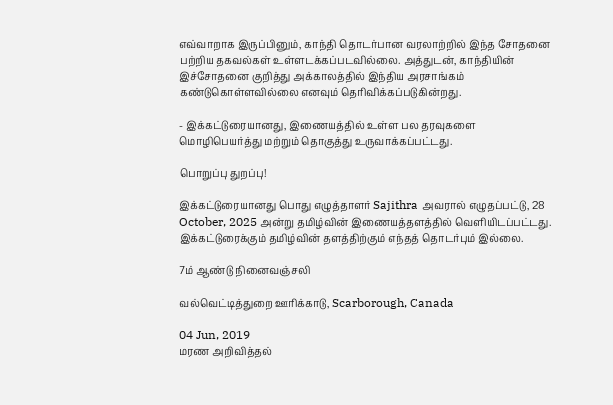எவ்வாறாக இருப்பினும், காந்தி தொடர்பான வரலாற்றில் இந்த சோதனை பற்றிய தகவல்கள் உள்ளடக்கப்படவில்லை. அத்துடன், காந்தியின் இச்சோதனை குறித்து அக்காலத்தில் இந்திய அரசாங்கம் கண்டுகொள்ளவில்லை எனவும் தெரிவிக்கப்படுகின்றது.

- இக்கட்டுரையானது, இணையத்தில் உள்ள பல தரவுகளை மொழிபெயர்த்து மற்றும் தொகுத்து உருவாக்கப்பட்டது.

பொறுப்பு துறப்பு!

இக்கட்டுரையானது பொது எழுத்தாளர் Sajithra அவரால் எழுதப்பட்டு, 28 October, 2025 அன்று தமிழ்வின் இணையத்தளத்தில் வெளியிடப்பட்டது. இக்கட்டுரைக்கும் தமிழ்வின் தளத்திற்கும் எந்தத் தொடர்பும் இல்லை.

7ம் ஆண்டு நினைவஞ்சலி

வல்வெட்டித்துறை ஊரிக்காடு, Scarborough, Canada

04 Jun, 2019
மரண அறிவித்தல்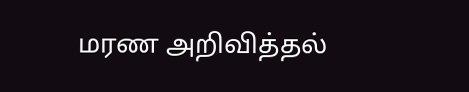மரண அறிவித்தல்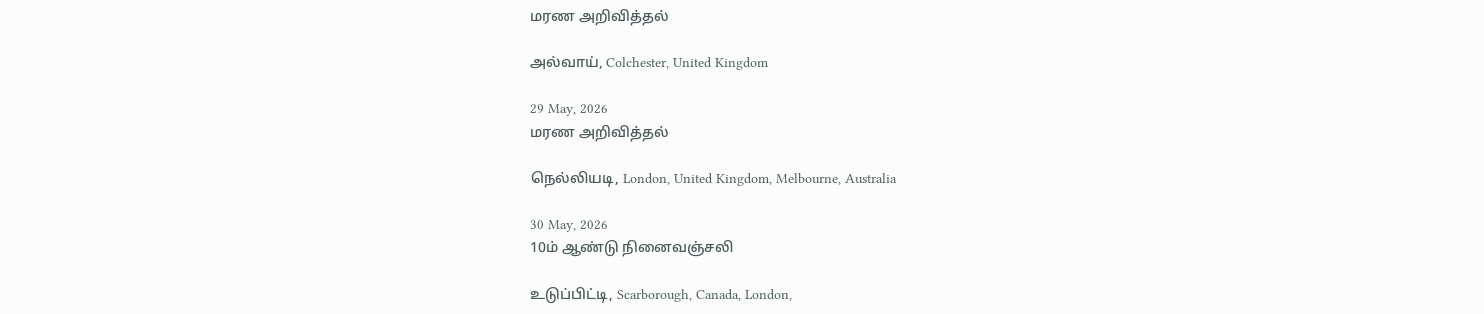மரண அறிவித்தல்

அல்வாய், Colchester, United Kingdom

29 May, 2026
மரண அறிவித்தல்

நெல்லியடி, London, United Kingdom, Melbourne, Australia

30 May, 2026
10ம் ஆண்டு நினைவஞ்சலி

உடுப்பிட்டி, Scarborough, Canada, London,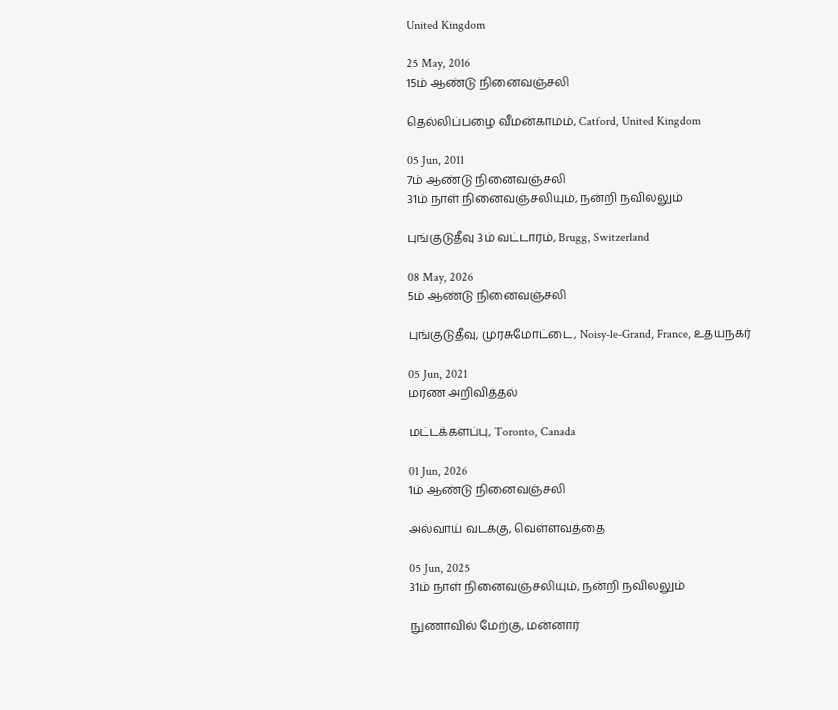United Kingdom

25 May, 2016
15ம் ஆண்டு நினைவஞ்சலி

தெல்லிப்பழை வீமன்காமம், Catford, United Kingdom

05 Jun, 2011
7ம் ஆண்டு நினைவஞ்சலி
31ம் நாள் நினைவஞ்சலியும், நன்றி நவிலலும்

புங்குடுதீவு 3ம் வட்டாரம், Brugg, Switzerland

08 May, 2026
5ம் ஆண்டு நினைவஞ்சலி

புங்குடுதீவு, முரசுமோட்டை, Noisy-le-Grand, France, உதயநகர்

05 Jun, 2021
மரண அறிவித்தல்

மட்டக்களப்பு, Toronto, Canada

01 Jun, 2026
1ம் ஆண்டு நினைவஞ்சலி

அல்வாய் வடக்கு, வெள்ளவத்தை

05 Jun, 2025
31ம் நாள் நினைவஞ்சலியும், நன்றி நவிலலும்

நுணாவில் மேற்கு, மன்னார்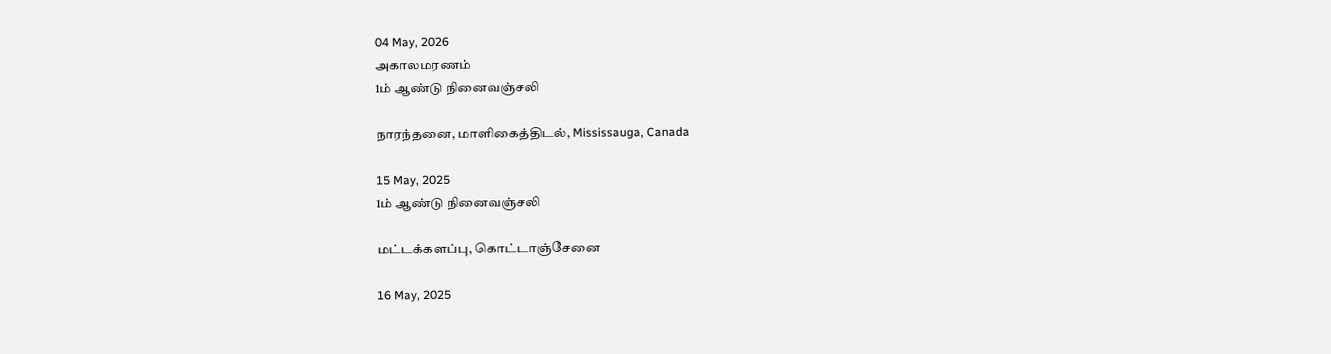04 May, 2026
அகாலமரணம்
1ம் ஆண்டு நினைவஞ்சலி

நாரந்தனை, மாளிகைத்திடல், Mississauga, Canada

15 May, 2025
1ம் ஆண்டு நினைவஞ்சலி

மட்டக்களப்பு, கொட்டாஞ்சேனை

16 May, 2025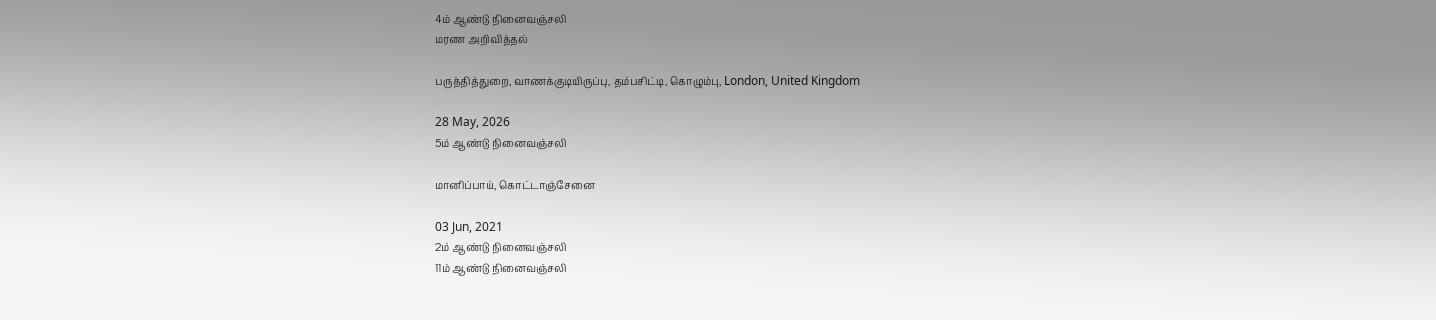4ம் ஆண்டு நினைவஞ்சலி
மரண அறிவித்தல்

பருத்தித்துறை, வாணக்குடியிருப்பு, தம்பசிட்டி, கொழும்பு, London, United Kingdom

28 May, 2026
5ம் ஆண்டு நினைவஞ்சலி

மானிப்பாய், கொட்டாஞ்சேனை

03 Jun, 2021
2ம் ஆண்டு நினைவஞ்சலி
11ம் ஆண்டு நினைவஞ்சலி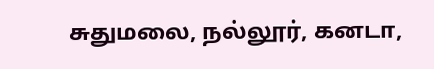சுதுமலை, நல்லூர், கனடா,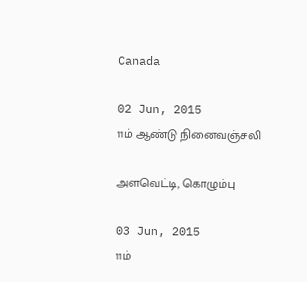Canada

02 Jun, 2015
11ம் ஆண்டு நினைவஞ்சலி

அளவெட்டி, கொழும்பு

03 Jun, 2015
11ம்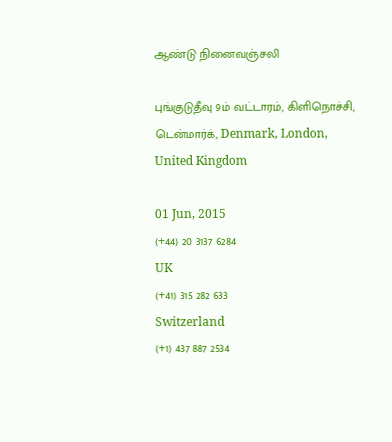ஆண்டு நினைவஞ்சலி

புங்குடுதீவு 9ம் வட்டாரம், கிளிநொச்சி, டென்மார்க், Denmark, London, United Kingdom

01 Jun, 2015
(+44) 20 3137 6284
UK
(+41) 315 282 633
Switzerland
(+1) 437 887 2534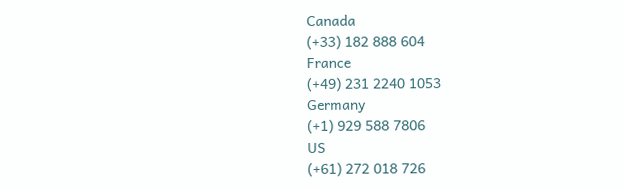Canada
(+33) 182 888 604
France
(+49) 231 2240 1053
Germany
(+1) 929 588 7806
US
(+61) 272 018 726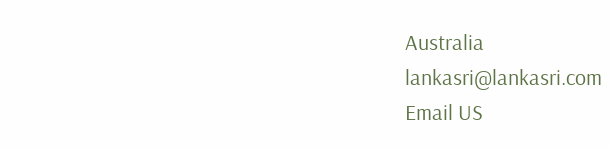Australia
lankasri@lankasri.com
Email US